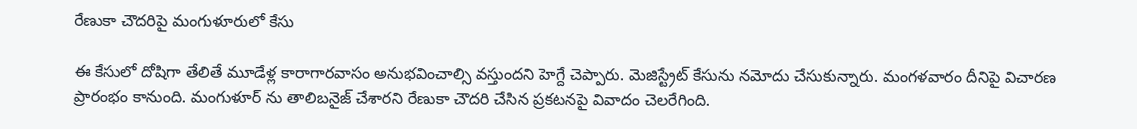రేణుకా చౌదరిపై మంగుళూరులో కేసు

ఈ కేసులో దోషిగా తేలితే మూడేళ్ల కారాగారవాసం అనుభవించాల్సి వస్తుందని హెగ్దే చెప్పారు. మెజిస్ట్రేట్ కేసును నమోదు చేసుకున్నారు. మంగళవారం దీనిపై విచారణ ప్రారంభం కానుంది. మంగుళూర్ ను తాలిబనైజ్ చేశారని రేణుకా చౌదరి చేసిన ప్రకటనపై వివాదం చెలరేగింది.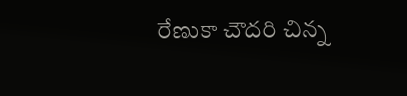రేణుకా చౌదరి చిన్న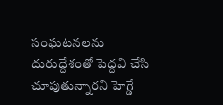సంఘటనలను దురుద్దేశంతో పెద్దవి చేసి చూపుతున్నారని హెగ్డే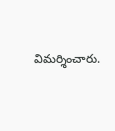విమర్శించారు.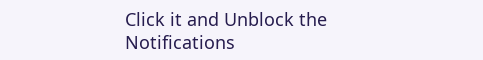Click it and Unblock the Notifications